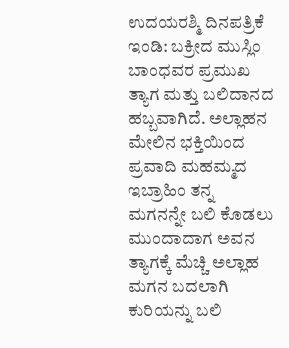ಉದಯರಶ್ಮಿ ದಿನಪತ್ರಿಕೆ
ಇಂಡಿ: ಬಕ್ರೀದ ಮುಸ್ಲಿಂ ಬಾಂಧವರ ಪ್ರಮುಖ ತ್ಯಾಗ ಮತ್ತು ಬಲಿದಾನದ ಹಬ್ಬವಾಗಿದೆ. ಅಲ್ಲಾಹನ ಮೇಲಿನ ಭಕ್ತಿಯಿಂದ ಪ್ರವಾದಿ ಮಹಮ್ಮದ ಇಬ್ರಾಹಿಂ ತನ್ನ ಮಗನನ್ನೇ ಬಲಿ ಕೊಡಲು ಮುಂದಾದಾಗ ಅವನ ತ್ಯಾಗಕ್ಕೆ ಮೆಚ್ಚಿ ಅಲ್ಲಾಹ ಮಗನ ಬದಲಾಗಿ ಕುರಿಯನ್ನು ಬಲಿ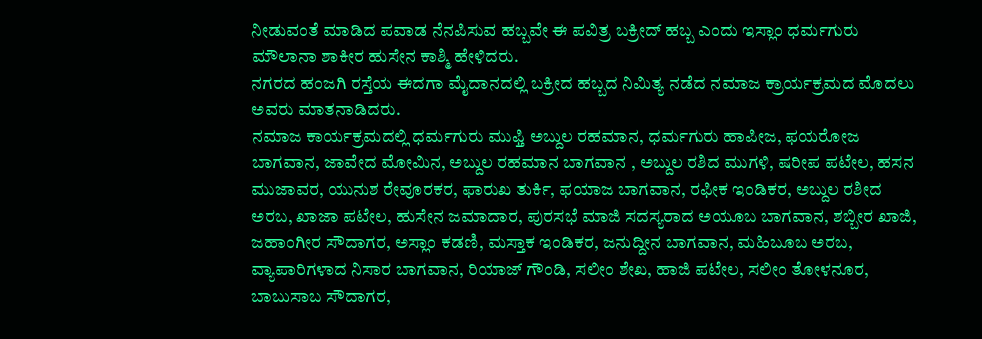ನೀಡುವಂತೆ ಮಾಡಿದ ಪವಾಡ ನೆನಪಿಸುವ ಹಬ್ಬವೇ ಈ ಪವಿತ್ರ ಬಕ್ರೀದ್ ಹಬ್ಬ ಎಂದು ಇಸ್ಲಾಂ ಧರ್ಮಗುರು ಮೌಲಾನಾ ಶಾಕೀರ ಹುಸೇನ ಕಾಶ್ಮಿ ಹೇಳಿದರು.
ನಗರದ ಹಂಜಗಿ ರಸ್ತೆಯ ಈದಗಾ ಮೈದಾನದಲ್ಲಿ ಬಕ್ರೀದ ಹಬ್ಬದ ನಿಮಿತ್ಯ ನಡೆದ ನಮಾಜ ಕ್ರಾರ್ಯಕ್ರಮದ ಮೊದಲು ಅವರು ಮಾತನಾಡಿದರು.
ನಮಾಜ ಕಾರ್ಯಕ್ರಮದಲ್ಲಿ ಧರ್ಮಗುರು ಮುಫ್ತಿ ಅಬ್ದುಲ ರಹಮಾನ, ಧರ್ಮಗುರು ಹಾಪೀಜ, ಫಯರೋಜ ಬಾಗವಾನ, ಜಾವೇದ ಮೋಮಿನ, ಅಬ್ದುಲ ರಹಮಾನ ಬಾಗವಾನ , ಅಬ್ದುಲ ರಶಿದ ಮುಗಳಿ, ಷರೀಪ ಪಟೇಲ, ಹಸನ ಮುಜಾವರ, ಯುನುಶ ರೇವೂರಕರ, ಫಾರುಖ ತುರ್ಕಿ, ಫಯಾಜ ಬಾಗವಾನ, ರಫೀಕ ಇಂಡಿಕರ, ಅಬ್ದುಲ ರಶೀದ ಅರಬ, ಖಾಜಾ ಪಟೇಲ, ಹುಸೇನ ಜಮಾದಾರ, ಪುರಸಭೆ ಮಾಜಿ ಸದಸ್ಯರಾದ ಅಯೂಬ ಬಾಗವಾನ, ಶಬ್ಬೀರ ಖಾಜಿ, ಜಹಾಂಗೀರ ಸೌದಾಗರ, ಅಸ್ಲಾಂ ಕಡಣಿ, ಮಸ್ತಾಕ ಇಂಡಿಕರ, ಜನುದ್ದೀನ ಬಾಗವಾನ, ಮಹಿಬೂಬ ಅರಬ, ವ್ಯಾಪಾರಿಗಳಾದ ನಿಸಾರ ಬಾಗವಾನ, ರಿಯಾಜ್ ಗೌಂಡಿ, ಸಲೀಂ ಶೇಖ, ಹಾಜಿ ಪಟೇಲ, ಸಲೀಂ ತೋಳನೂರ, ಬಾಬುಸಾಬ ಸೌದಾಗರ,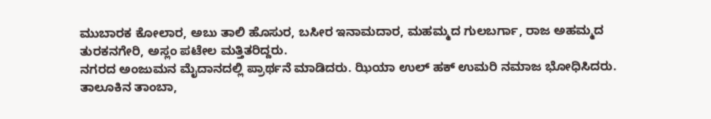ಮುಬಾರಕ ಕೋಲಾರ, ಅಬು ತಾಲಿ ಹೊಸುರ, ಬಸೀರ ಇನಾಮದಾರ, ಮಹಮ್ಮದ ಗುಲಬರ್ಗಾ, ರಾಜ ಅಹಮ್ಮದ ತುರಕನಗೇರಿ, ಅಸ್ಲಂ ಪಟೇಲ ಮತ್ತಿತರಿದ್ದರು.
ನಗರದ ಅಂಜುಮನ ಮೈದಾನದಲ್ಲಿ ಪ್ರಾರ್ಥನೆ ಮಾಡಿದರು. ಝಿಯಾ ಉಲ್ ಹಕ್ ಉಮರಿ ನಮಾಜ ಭೋಧಿಸಿದರು.
ತಾಲೂಕಿನ ತಾಂಬಾ,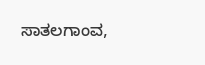ಸಾತಲಗಾಂವ,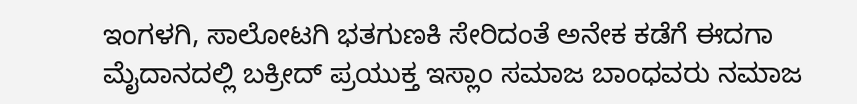ಇಂಗಳಗಿ, ಸಾಲೋಟಗಿ ಭತಗುಣಕಿ ಸೇರಿದಂತೆ ಅನೇಕ ಕಡೆಗೆ ಈದಗಾ ಮೈದಾನದಲ್ಲಿ ಬಕ್ರೀದ್ ಪ್ರಯುಕ್ತ ಇಸ್ಲಾಂ ಸಮಾಜ ಬಾಂಧವರು ನಮಾಜ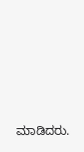ಮಾಡಿದರು.